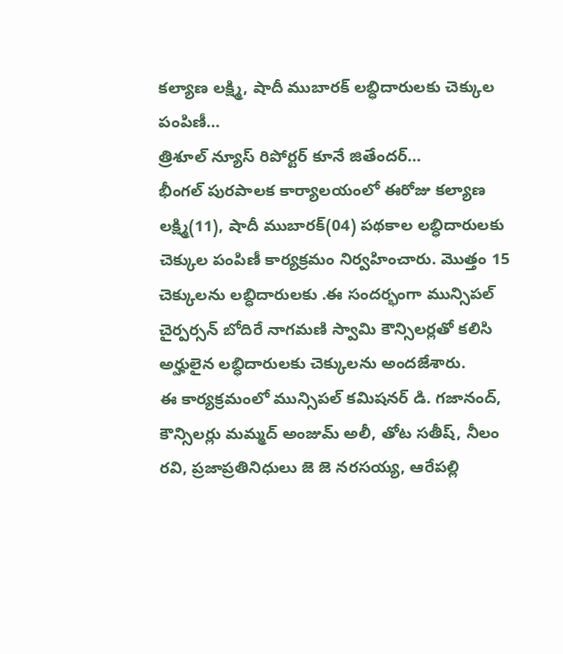కల్యాణ లక్ష్మి, షాదీ ముబారక్ లబ్ధిదారులకు చెక్కుల పంపిణీ…
త్రిశూల్ న్యూస్ రిపోర్టర్ కూనే జితేందర్…
భీంగల్ పురపాలక కార్యాలయంలో ఈరోజు కల్యాణ లక్ష్మి(11), షాదీ ముబారక్(04) పథకాల లబ్ధిదారులకు చెక్కుల పంపిణీ కార్యక్రమం నిర్వహించారు. మొత్తం 15 చెక్కులను లబ్ధిదారులకు .ఈ సందర్భంగా మున్సిపల్ చైర్పర్సన్ బోదిరే నాగమణి స్వామి కౌన్సిలర్లతో కలిసి అర్హులైన లబ్ధిదారులకు చెక్కులను అందజేశారు.
ఈ కార్యక్రమంలో మున్సిపల్ కమిషనర్ డి. గజానంద్, కౌన్సిలర్లు మమ్మద్ అంజుమ్ అలీ, తోట సతీష్, నీలం రవి, ప్రజాప్రతినిధులు జె జె నరసయ్య, ఆరేపల్లి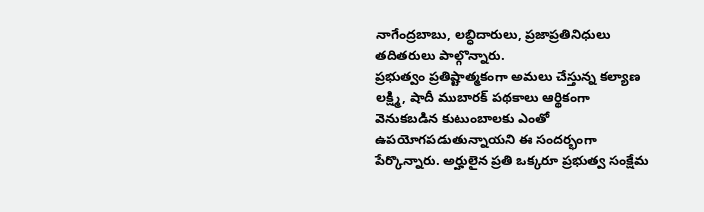నాగేంద్రబాబు, లబ్ధిదారులు, ప్రజాప్రతినిధులు తదితరులు పాల్గొన్నారు.
ప్రభుత్వం ప్రతిష్టాత్మకంగా అమలు చేస్తున్న కల్యాణ లక్ష్మి, షాదీ ముబారక్ పథకాలు ఆర్థికంగా వెనుకబడిన కుటుంబాలకు ఎంతో ఉపయోగపడుతున్నాయని ఈ సందర్భంగా పేర్కొన్నారు. అర్హులైన ప్రతి ఒక్కరూ ప్రభుత్వ సంక్షేమ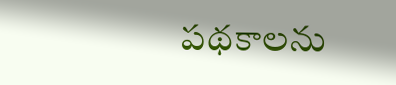పథకాలను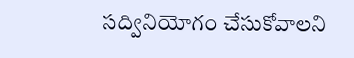సద్వినియోగం చేసుకోవాలని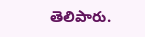తెలిపారు.